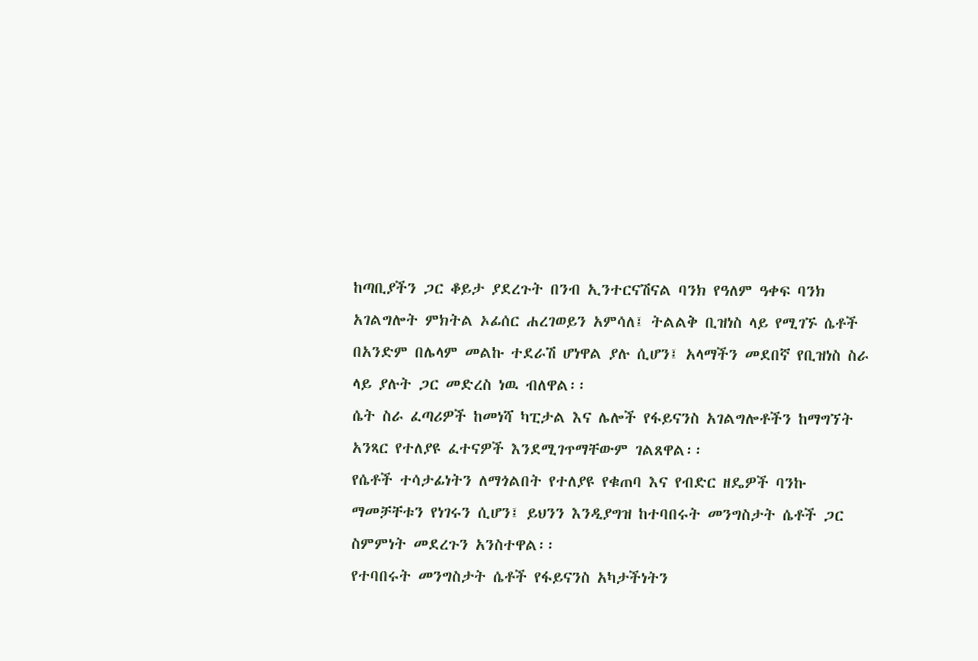ከጣቢያችን ጋር ቆይታ ያደረጉት በንብ ኢንተርናሽናል ባንክ የዓለም ዓቀፍ ባንክ አገልግሎት ምክትል ኦፊሰር ሐረገወይን አምሳለ፤ ትልልቅ ቢዝነስ ላይ የሚገኙ ሴቶች በአንድም በሌላም መልኩ ተደራሽ ሆነዋል ያሉ ሲሆን፤ አላማችን መደበኛ የቢዝነስ ስራ ላይ ያሉት ጋር መድረስ ነዉ ብለዋል፡፡
ሴት ስራ ፈጣሪዎች ከመነሻ ካፒታል እና ሌሎች የፋይናንስ አገልግሎቶችን ከማግኘት አንጻር የተለያዩ ፈተናዎች እንደሚገጥማቸውም ገልጸዋል፡፡
የሴቶች ተሳታፊነትን ለማጎልበት የተለያዩ የቁጠባ እና የብድር ዘዴዎች ባንኩ ማመቻቸቱን የነገሩን ሲሆን፤ ይህንን እንዲያግዝ ከተባበሩት መንግስታት ሴቶች ጋር ስምምነት መደረጉን አንስተዋል፡፡
የተባበሩት መንግስታት ሴቶች የፋይናንስ አካታችነትን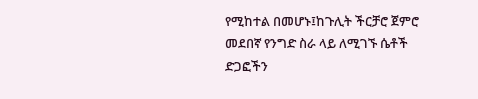የሚከተል በመሆኑ፤ከጉሊት ችርቻሮ ጀምሮ መደበኛ የንግድ ስራ ላይ ለሚገኙ ሴቶች ድጋፎችን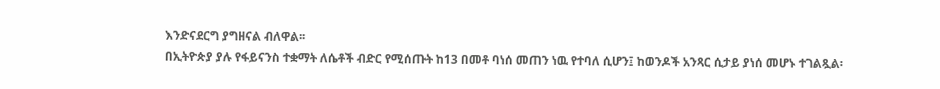እንድናደርግ ያግዘናል ብለዋል፡፡
በኢትዮጵያ ያሉ የፋይናንስ ተቋማት ለሴቶች ብድር የሚሰጡት ከ13 በመቶ ባነሰ መጠን ነዉ የተባለ ሲሆን፤ ከወንዶች አንጻር ሲታይ ያነሰ መሆኑ ተገልጿል፡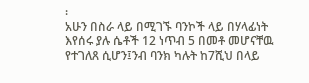፡
አሁን በስራ ላይ በሚገኙ ባንኮች ላይ በሃላፊነት እየሰሩ ያሉ ሴቶች 12 ነጥብ 5 በመቶ መሆናቸዉ የተገለጸ ሲሆን፤ንብ ባንክ ካሉት ከ7ሺህ በላይ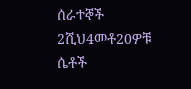ሰራተኞች 2ሺህ4መቶ20ዎቹ ሴቶች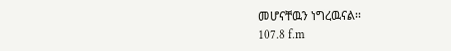መሆናቸዉን ነግረዉናል፡፡
107.8 f.m